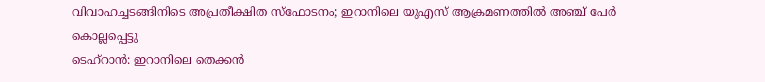വിവാഹച്ചടങ്ങിനിടെ അപ്രതീക്ഷിത സ്ഫോടനം; ഇറാനിലെ യുഎസ് ആക്രമണത്തിൽ അഞ്ച് പേർ കൊല്ലപ്പെട്ടു
ടെഹ്റാൻ: ഇറാനിലെ തെക്കൻ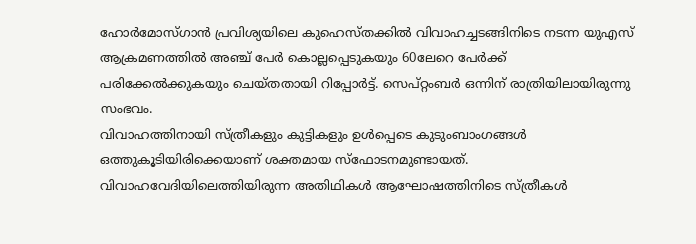ഹോർമോസ്ഗാൻ പ്രവിശ്യയിലെ കുഹെസ്തക്കിൽ വിവാഹച്ചടങ്ങിനിടെ നടന്ന യുഎസ് ആക്രമണത്തിൽ അഞ്ച് പേർ കൊല്ലപ്പെടുകയും 60ലേറെ പേർക്ക് പരിക്കേൽക്കുകയും ചെയ്തതായി റിപ്പോർട്ട്. സെപ്റ്റംബർ ഒന്നിന് രാത്രിയിലായിരുന്നു സംഭവം.
വിവാഹത്തിനായി സ്ത്രീകളും കുട്ടികളും ഉൾപ്പെടെ കുടുംബാംഗങ്ങൾ ഒത്തുകൂടിയിരിക്കെയാണ് ശക്തമായ സ്ഫോടനമുണ്ടായത്. വിവാഹവേദിയിലെത്തിയിരുന്ന അതിഥികൾ ആഘോഷത്തിനിടെ സ്ത്രീകൾ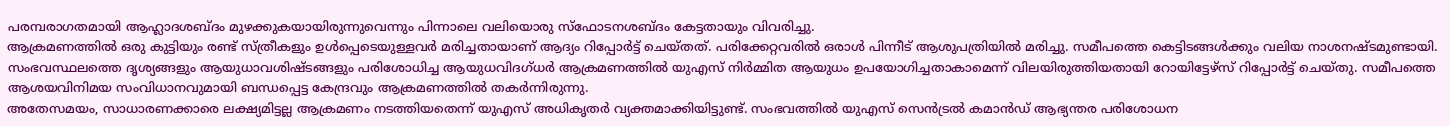പരമ്പരാഗതമായി ആഹ്ലാദശബ്ദം മുഴക്കുകയായിരുന്നുവെന്നും പിന്നാലെ വലിയൊരു സ്ഫോടനശബ്ദം കേട്ടതായും വിവരിച്ചു.
ആക്രമണത്തിൽ ഒരു കുട്ടിയും രണ്ട് സ്ത്രീകളും ഉൾപ്പെടെയുള്ളവർ മരിച്ചതായാണ് ആദ്യം റിപ്പോർട്ട് ചെയ്തത്. പരിക്കേറ്റവരിൽ ഒരാൾ പിന്നീട് ആശുപത്രിയിൽ മരിച്ചു. സമീപത്തെ കെട്ടിടങ്ങൾക്കും വലിയ നാശനഷ്ടമുണ്ടായി.
സംഭവസ്ഥലത്തെ ദൃശ്യങ്ങളും ആയുധാവശിഷ്ടങ്ങളും പരിശോധിച്ച ആയുധവിദഗ്ധർ ആക്രമണത്തിൽ യുഎസ് നിർമ്മിത ആയുധം ഉപയോഗിച്ചതാകാമെന്ന് വിലയിരുത്തിയതായി റോയിട്ടേഴ്സ് റിപ്പോർട്ട് ചെയ്തു. സമീപത്തെ ആശയവിനിമയ സംവിധാനവുമായി ബന്ധപ്പെട്ട കേന്ദ്രവും ആക്രമണത്തിൽ തകർന്നിരുന്നു.
അതേസമയം, സാധാരണക്കാരെ ലക്ഷ്യമിട്ടല്ല ആക്രമണം നടത്തിയതെന്ന് യുഎസ് അധികൃതർ വ്യക്തമാക്കിയിട്ടുണ്ട്. സംഭവത്തിൽ യുഎസ് സെൻട്രൽ കമാൻഡ് ആഭ്യന്തര പരിശോധന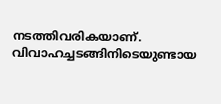നടത്തിവരികയാണ്. വിവാഹച്ചടങ്ങിനിടെയുണ്ടായ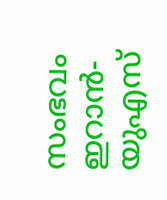സംഭവം ഇറാൻ-യുഎസ്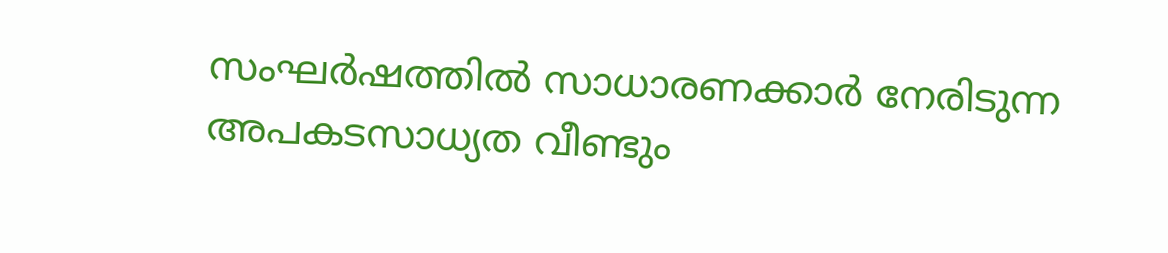സംഘർഷത്തിൽ സാധാരണക്കാർ നേരിടുന്ന അപകടസാധ്യത വീണ്ടും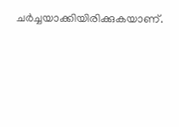ചർച്ചയാക്കിയിരിക്കുകയാണ്.